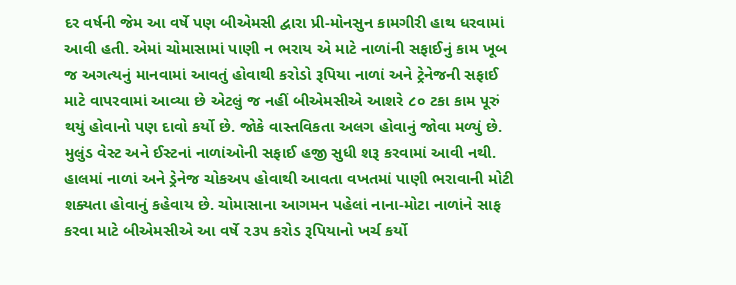દર વર્ષની જેમ આ વર્ષે પણ બીએમસી દ્વારા પ્રી-મોનસુન કામગીરી હાથ ધરવામાં આવી હતી. એમાં ચોમાસામાં પાણી ન ભરાય એ માટે નાળાંની સફાઈનું કામ ખૂબ જ અગત્યનું માનવામાં આવતું હોવાથી કરોડો રૂપિયા નાળાં અને ટ્રેનેજની સફાઈ માટે વાપરવામાં આવ્યા છે એટલું જ નહીં બીએમસીએ આશરે ૮૦ ટકા કામ પૂરું થયું હોવાનો પણ દાવો કર્યો છે. જોકે વાસ્તવિકતા અલગ હોવાનું જોવા મળ્યું છે.
મુલુંડ વેસ્ટ અને ઈસ્ટનાં નાળાંઓની સફાઈ હજી સુધી શરૂ કરવામાં આવી નથી. હાલમાં નાળાં અને ડ્રેનેજ ચોકઅ૫ હોવાથી આવતા વખતમાં પાણી ભરાવાની મોટી શક્યતા હોવાનું કહેવાય છે. ચોમાસાના આગમન પહેલાં નાના-મોટા નાળાંને સાફ કરવા માટે બીએમસીએ આ વર્ષે ૨૩૫ કરોડ રૂપિયાનો ખર્ચ કર્યો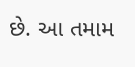છે. આ તમામ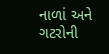નાળાં અને ગટરોની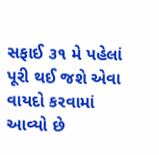સફાઈ ૩૧ મે પહેલાં પૂરી થઈ જશે એવા વાયદો કરવામાં આવ્યો છે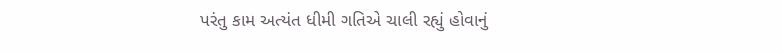પરંતુ કામ અત્યંત ધીમી ગતિએ ચાલી રહ્યું હોવાનું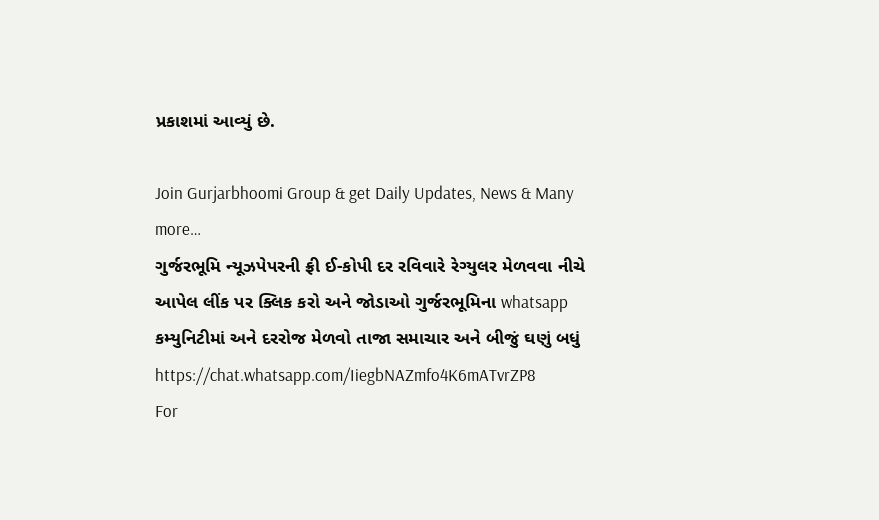પ્રકાશમાં આવ્યું છે.

Join Gurjarbhoomi Group & get Daily Updates, News & Many more…
ગુર્જરભૂમિ ન્યૂઝપેપરની ફ્રી ઈ-કોપી દર રવિવારે રેગ્યુલર મેળવવા નીચે આપેલ લીંક પર ક્લિક કરો અને જોડાઓ ગુર્જરભૂમિના whatsapp કમ્યુનિટીમાં અને દરરોજ મેળવો તાજા સમાચાર અને બીજું ઘણું બધું
https://chat.whatsapp.com/IiegbNAZmfo4K6mATvrZP8
For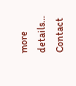more details… Contact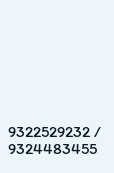9322529232 / 9324483455